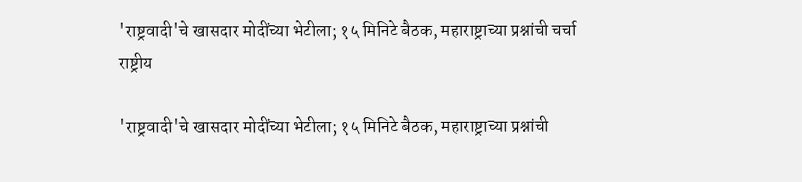'राष्ट्रवादी'चे खासदार मोदींच्या भेटीला; १५ मिनिटे बैठक, महाराष्ट्राच्या प्रश्नांची चर्चा
राष्ट्रीय

'राष्ट्रवादी'चे खासदार मोदींच्या भेटीला; १५ मिनिटे बैठक, महाराष्ट्राच्या प्रश्नांची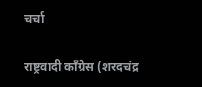चर्चा

राष्ट्रवादी काँग्रेस (शरदचंद्र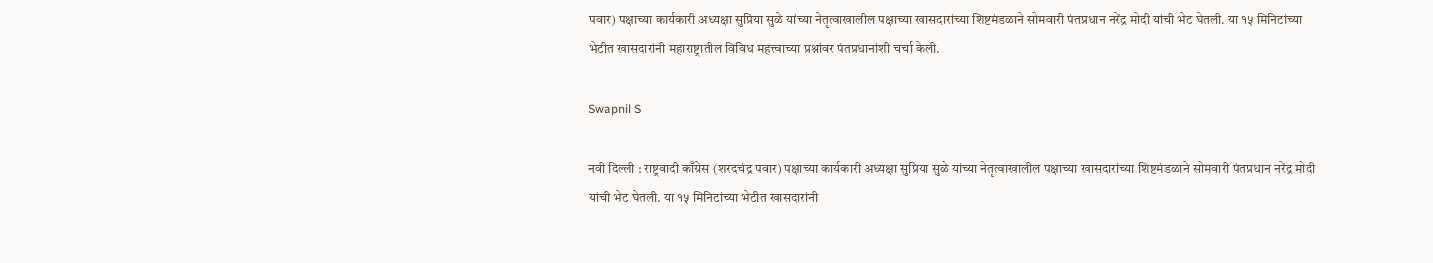पवार) पक्षाच्या कार्यकारी अध्यक्षा सुप्रिया सुळे यांच्या नेतृत्वाखालील पक्षाच्या खासदारांच्या शिष्टमंडळाने सोमवारी पंतप्रधान नरेंद्र मोदी यांची भेट घेतली. या १५ मिनिटांच्या भेटीत खासदारांनी महाराष्ट्रातील विविध महत्त्वाच्या प्रश्नांवर पंतप्रधानांशी चर्चा केली.

Swapnil S

नवी दिल्ली : राष्ट्रवादी काँग्रेस (शरदचंद्र पवार) पक्षाच्या कार्यकारी अध्यक्षा सुप्रिया सुळे यांच्या नेतृत्वाखालील पक्षाच्या खासदारांच्या शिष्टमंडळाने सोमवारी पंतप्रधान नरेंद्र मोदी यांची भेट घेतली. या १५ मिनिटांच्या भेटीत खासदारांनी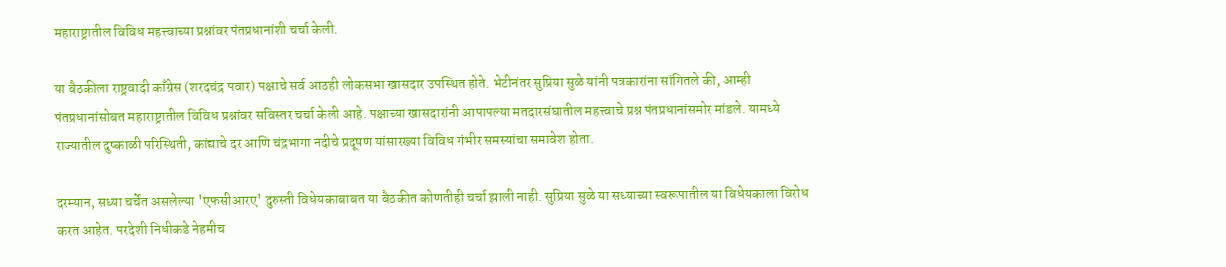महाराष्ट्रातील विविध महत्त्वाच्या प्रश्नांवर पंतप्रधानांशी चर्चा केली.

या बैठकीला राष्ट्रवादी काँग्रेस (शरदचंद्र पवार) पक्षाचे सर्व आठही लोकसभा खासदार उपस्थित होते. भेटीनंतर सुप्रिया सुळे यांनी पत्रकारांना सांगितले की, आम्ही पंतप्रधानांसोबत महाराष्ट्रातील विविध प्रश्नांवर सविस्तर चर्चा केली आहे. पक्षाच्या खासदारांनी आपापल्या मतदारसंघातील महत्त्वाचे प्रश्न पंतप्रधानांसमोर मांडले. यामध्ये राज्यातील दुष्काळी परिस्थिती, कांद्याचे दर आणि चंद्रभागा नदीचे प्रदूषण यांसारख्या विविध गंभीर समस्यांचा समावेश होता.

दरम्यान, सध्या चर्चेत असलेल्या 'एफसीआरए' दुरुस्ती विधेयकाबाबत या बैठकीत कोणतीही चर्चा झाली नाही. सुप्रिया सुळे या सध्याच्या स्वरूपातील या विधेयकाला विरोध करत आहेत. परदेशी निधीकडे नेहमीच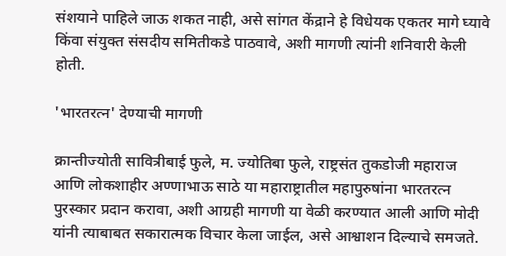संशयाने पाहिले जाऊ शकत नाही, असे सांगत केंद्राने हे विधेयक एकतर मागे घ्यावे किंवा संयुक्त संसदीय समितीकडे पाठवावे, अशी मागणी त्यांनी शनिवारी केली होती.

'भारतरत्न' देण्याची मागणी

क्रान्तीज्योती सावित्रीबाई फुले, म. ज्योतिबा फुले, राष्ट्रसंत तुकडोजी महाराज आणि लोकशाहीर अण्णाभाऊ साठे या महाराष्ट्रातील महापुरुषांना भारतरत्न पुरस्कार प्रदान करावा, अशी आग्रही मागणी या वेळी करण्यात आली आणि मोदी यांनी त्याबाबत सकारात्मक विचार केला जाईल, असे आश्वाशन दिल्याचे समजते.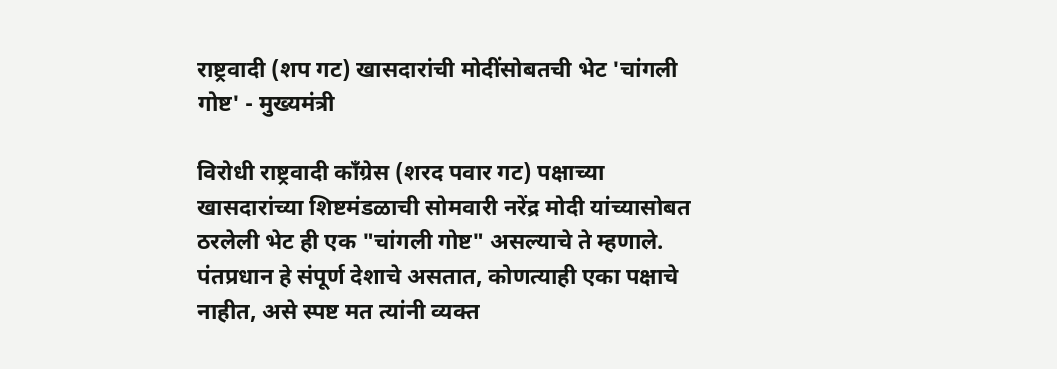राष्ट्रवादी (शप गट) खासदारांची मोदींसोबतची भेट 'चांगली गोष्ट' - मुख्यमंत्री

विरोधी राष्ट्रवादी काँग्रेस (शरद पवार गट) पक्षाच्या खासदारांच्या शिष्टमंडळाची सोमवारी नरेंद्र मोदी यांच्यासोबत ठरलेली भेट ही एक "चांगली गोष्ट" असल्याचे ते म्हणाले. पंतप्रधान हे संपूर्ण देशाचे असतात, कोणत्याही एका पक्षाचे नाहीत, असे स्पष्ट मत त्यांनी व्यक्त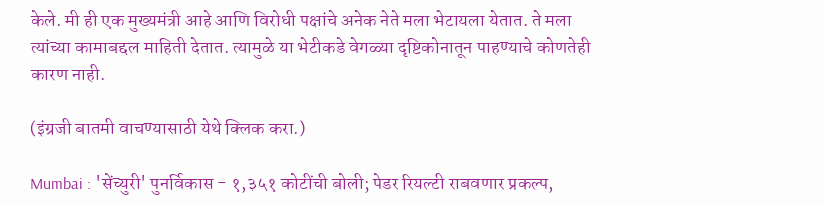केले. मी ही एक मुख्यमंत्री आहे आणि विरोधी पक्षांचे अनेक नेते मला भेटायला येतात. ते मला त्यांच्या कामाबद्दल माहिती देतात. त्यामुळे या भेटीकडे वेगळ्या दृष्टिकोनातून पाहण्याचे कोणतेही कारण नाही.

(इंग्रजी बातमी वाचण्यासाठी येथे क्लिक करा.)

Mumbai : 'सेंच्युरी' पुनर्विकास - १,३५१ कोटींची बोली; पेडर रियल्टी राबवणार प्रकल्प,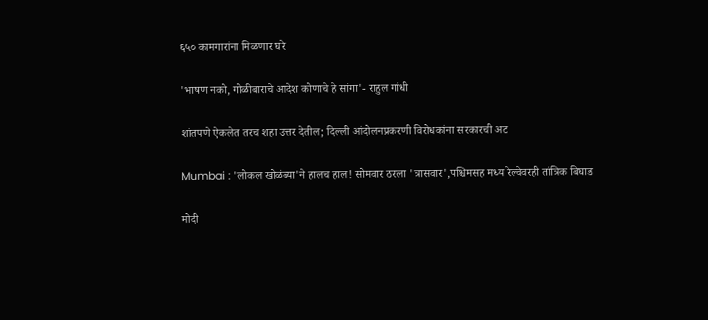६५० कामगारांना मिळणार घरे

'भाषण नको, गोळीबाराचे आदेश कोणाचे हे सांगा'- राहुल गांधी

शांतपणे ऐकलेत तरच शहा उत्तर देतील; दिल्ली आंदोलनप्रकरणी विरोधकांना सरकारची अट

Mumbai : 'लोकल खोळंब्या'ने हालच हाल! सोमवार ठरला 'त्रासवार',पश्चिमसह मध्य रेल्वेवरही तांत्रिक बिघाड

मोदी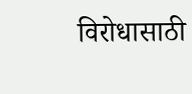विरोधासाठी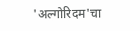'अल्गोरिदम'चा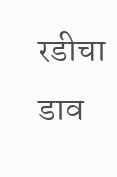रडीचा डाव